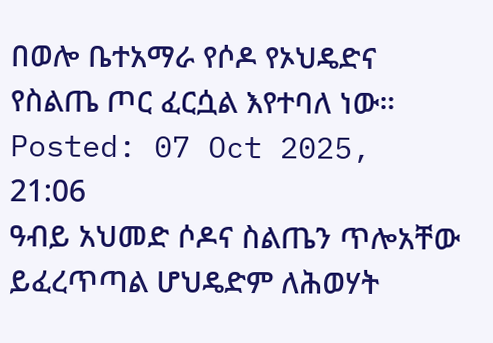በወሎ ቤተአማራ የሶዶ የኦህዴድና የስልጤ ጦር ፈርሷል እየተባለ ነው።
Posted: 07 Oct 2025, 21:06
ዓብይ አህመድ ሶዶና ስልጤን ጥሎአቸው ይፈረጥጣል ሆህዴድም ለሕወሃት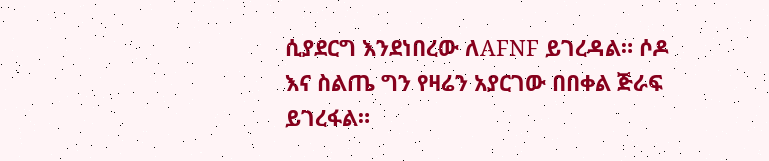ሲያደርግ እንደነበረው ለAFNF ይገረዳል። ሶዶ እና ስልጤ ግን የዛሬን አያርገው በበቀል ጅራፍ ይገረፋል።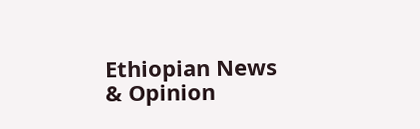Ethiopian News & Opinion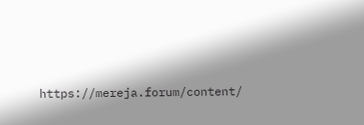https://mereja.forum/content/